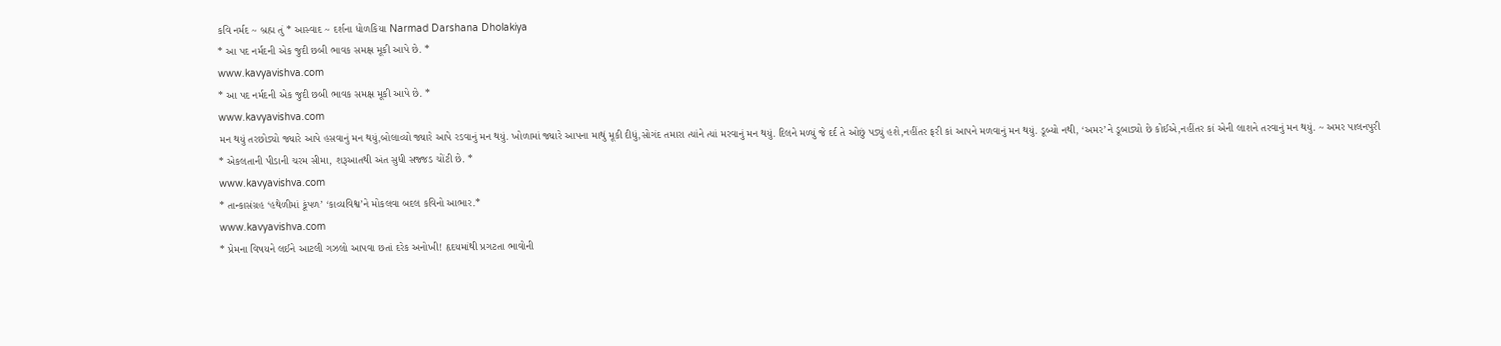કવિ નર્મદ ~ બ્રહ્મ તું * આસ્વાદ ~ દર્શના ધોળકિયા Narmad Darshana Dholakiya
* આ પદ નર્મદની એક જુદી છબી ભાવક સમક્ષ મૂકી આપે છે. *
www.kavyavishva.com
* આ પદ નર્મદની એક જુદી છબી ભાવક સમક્ષ મૂકી આપે છે. *
www.kavyavishva.com
મન થયું તરછોડ્યો જ્યારે આપે હસવાનું મન થયું,બોલાવ્યો જ્યારે આપે રડવાનું મન થયું. ખોળામાં જ્યારે આપના માથું મૂકી દીધું,સોગંદ તમારા ત્યાંને ત્યાં મરવાનું મન થયું. દિલને મળ્યું જે દર્દ તે ઓછું પડ્યું હશે,નહીંતર ફરી કાં આપને મળવાનું મન થયું. ડૂબ્યો નથી, ‘અમર’ને ડૂબાડ્યો છે કોઈએ,નહીંતર કાં એની લાશને તરવાનું મન થયું. ~ અમર પાલનપુરી
* એકલતાની પીડાની ચરમ સીમા, શરૂઆતથી અંત સુધી સજ્જડ ચોંટી છે. *
www.kavyavishva.com
* તાન્કાસંગ્રહ ‘હથેળીમાં કૂંપળ’ ‘કાવ્યવિશ્વ’ને મોકલવા બદલ કવિનો આભાર.*
www.kavyavishva.com
* પ્રેમના વિષયને લઈને આટલી ગઝલો આપવા છતાં દરેક અનોખી! હૃદયમાંથી પ્રગટતા ભાવોની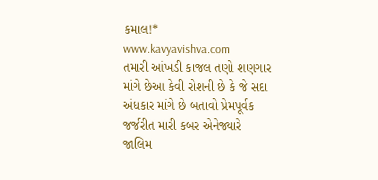કમાલ!*
www.kavyavishva.com
તમારી આંખડી કાજલ તણો શણગાર માંગે છેઆ કેવી રોશની છે કે જે સદા અંધકાર માંગે છે બતાવો પ્રેમપૂર્વક જર્જરીત મારી કબર એનેજ્યારે જાલિમ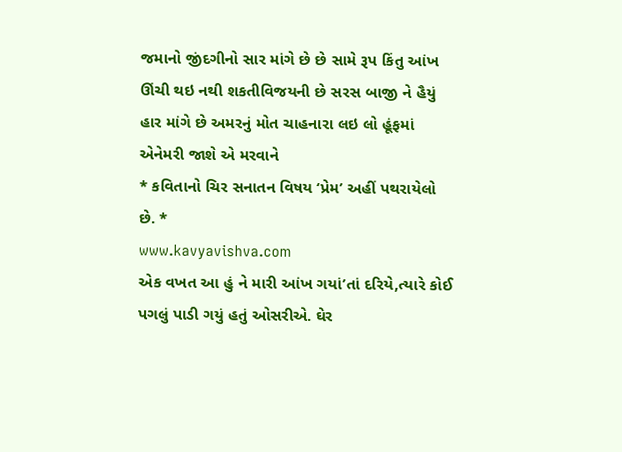જમાનો જીંદગીનો સાર માંગે છે છે સામે રૂપ કિંતુ આંખ ઊંચી થઇ નથી શકતીવિજયની છે સરસ બાજી ને હૈયું હાર માંગે છે અમરનું મોત ચાહનારા લઇ લો હૂંફમાં એનેમરી જાશે એ મરવાને
* કવિતાનો ચિર સનાતન વિષય ‘પ્રેમ’ અહીં પથરાયેલો છે. *
www.kavyavishva.com
એક વખત આ હું ને મારી આંખ ગયાં’તાં દરિયે,ત્યારે કોઈ પગલું પાડી ગયું હતું ઓસરીએ. ઘેર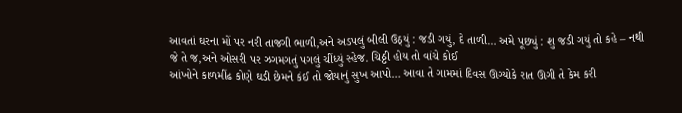આવતાં ઘરના મોં પર નરી તાજગી ભાળી,અને અડપલું બીલી ઉઠ્યું : જડી ગયું, દે તાળી… અમે પૂછ્યું : શુ જડી ગયું તો કહે – નથી જે તે જ,અને ઓસરી પર ઝગમગતું પગલું ચીંધ્યું સ્હેજ. ચિઠ્ઠી હોય તો વાંચે કોઈ
આંખોને કાળમીંઢ કોણે ઘડી છેમને કંઈ તો જોયાનું સુખ આપો… આવા તે ગામમાં દિવસ ઊગ્યોકે રાત ઊગી તે કેમ કરી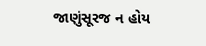જાણુંસૂરજ ન હોય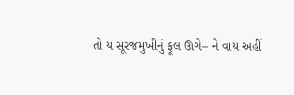તો ય સૂરજમુખીનું ફૂલ ઊગે– ને વાય અહીં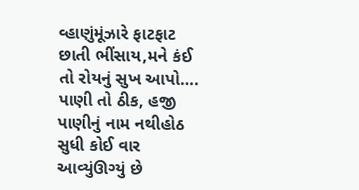વ્હાણુંમૂંઝારે ફાટફાટ છાતી ભીંસાય,મને કંઈ તો રોયનું સુખ આપો…. પાણી તો ઠીક, હજી પાણીનું નામ નથીહોઠ સુધી કોઈ વાર આવ્યુંઊગ્યું છે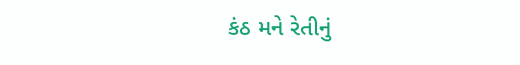કંઠ મને રેતીનું